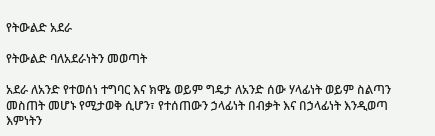የትውልድ አደራ

የትውልድ ባለአደራነትን መወጣት

አደራ ለአንድ የተወሰነ ተግባር እና ክዋኔ ወይም ግዴታ ለአንድ ሰው ሃላፊነት ወይም ስልጣን መስጠት መሆኑ የሚታወቅ ሲሆን፣ የተሰጠውን ኃላፊነት በብቃት እና በኃላፊነት እንዲወጣ እምነትን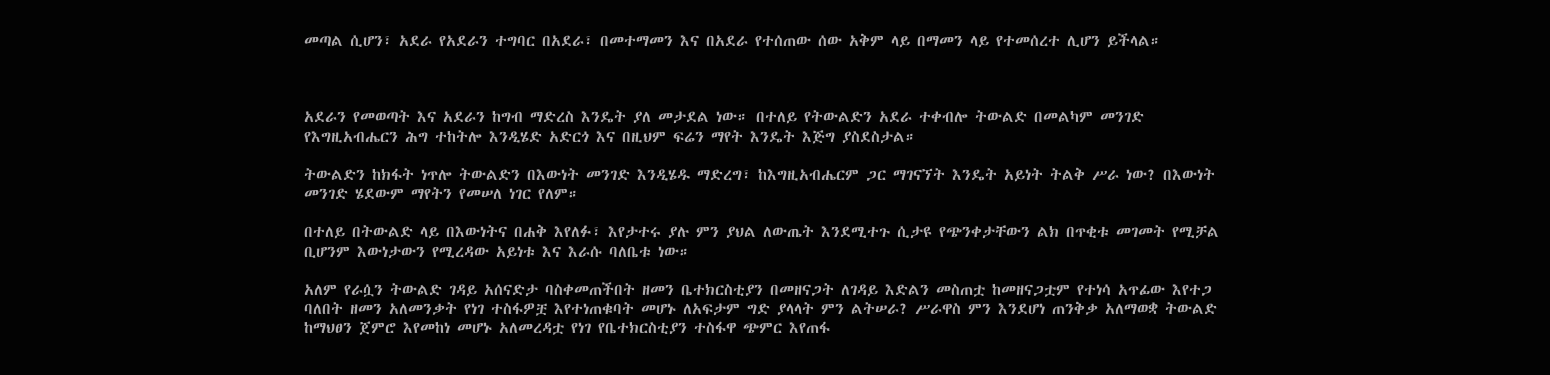መጣል ሲሆን፣ አደራ የአደራን ተግባር በአደራ፣ በመተማመን እና በአደራ የተሰጠው ሰው አቅም ላይ በማመን ላይ የተመሰረተ ሊሆን ይችላል።



አደራን የመወጣት እና አደራን ከግብ ማድረስ እንዴት ያለ መታደል ነው። በተለይ የትውልድን አደራ ተቀብሎ ትውልድ በመልካም መንገድ የእግዚአብሔርን ሕግ ተከትሎ እንዲሄድ አድርጎ እና በዚህም ፍሬን ማየት እንዴት እጅግ ያስደስታል።

ትውልድን ከክፋት ነጥሎ ትውልድን በእውነት መንገድ እንዲሄዱ ማድረግ፣ ከእግዚአብሔርም ጋር ማገናኘት እንዴት አይነት ትልቅ ሥራ ነው? በእውነት መንገድ ሄደውም ማየትን የመሠለ ነገር የለም።

በተለይ በትውልድ ላይ በእውነትና በሐቅ እየለፉ፣ እየታተሩ ያሉ ምን ያህል ለውጤት እንደሚተጉ ሲታዩ የጭንቀታቸውን ልክ በጥቂቱ መገመት የሚቻል ቢሆንም እውነታውን የሚረዳው አይነቱ እና እራሱ ባለቤቱ ነው።

አለም የራሷን ትውልድ ገዳይ አሰናድታ ባስቀመጠችበት ዘመን ቤተክርስቲያን በመዘናጋት ለገዳይ እድልን መስጠቷ ከመዘናጋቷም የተነሳ አጥፊው እየተጋ ባለበት ዘመን አለመንቃት የነገ ተስፋዎቿ እየተነጠቁባት መሆኑ ለአፍታም ግድ ያላላት ምን ልትሠራ? ሥራዋስ ምን እንደሆነ ጠንቅቃ አለማወቋ ትውልድ ከማህፀን ጀምሮ እየመከነ መሆኑ አለመረዳቷ የነገ የቤተክርስቲያን ተስፋዋ ጭምር እየጠፋ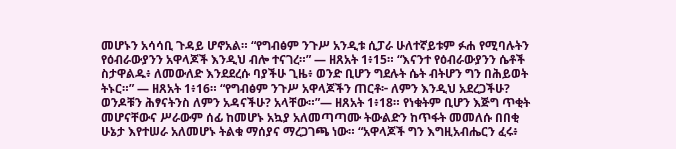መሆኑን አሳሳቢ ጉዳይ ሆኖአል። “የግብፅም ንጉሥ አንዲቱ ሲፓራ ሁለተኛይቱም ፉሐ የሚባሉትን የዕብራውያንን አዋላጆች እንዲህ ብሎ ተናገረ።” — ዘጸአት 1፥15። “እናንተ የዕብራውያንን ሴቶች ስታዋልዱ፥ ለመውለድ እንደደረሱ ባያችሁ ጊዜ፥ ወንድ ቢሆን ግደሉት ሴት ብትሆን ግን በሕይወት ትኑር።” — ዘጸአት 1፥16። “የግብፅም ንጉሥ አዋላጆችን ጠርቶ፦ ለምን እንዲህ አደረጋችሁ? ወንዶቹን ሕፃናትንስ ለምን አዳናችሁ? አላቸው።”— ዘጸአት 1፥18። የነቁትም ቢሆን እጅግ ጥቂት መሆናቸውና ሥራውም ሰፊ ከመሆኑ አኳያ አለመጣጣሙ ትውልድን ከጥፋት መመለሱ በበቂ ሁኔታ እየተሠራ አለመሆኑ ትልቁ ማሰያና ማረጋገጫ ነው። “አዋላጆች ግን እግዚአብሔርን ፈሩ፥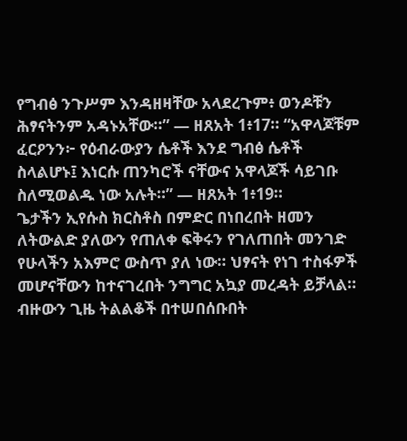የግብፅ ንጉሥም እንዳዘዛቸው አላደረጉም፥ ወንዶቹን ሕፃናትንም አዳኑአቸው።” — ዘጸአት 1፥17። “አዋላጆቹም ፈርዖንን፦ የዕብራውያን ሴቶች እንደ ግብፅ ሴቶች ስላልሆኑ፤ እነርሱ ጠንካሮች ናቸውና አዋላጆች ሳይገቡ ስለሚወልዱ ነው አሉት።” — ዘጸአት 1፥19።
ጌታችን ኢየሱስ ክርስቶስ በምድር በነበረበት ዘመን ለትውልድ ያለውን የጠለቀ ፍቅሩን የገለጠበት መንገድ የሁላችን አእምሮ ውስጥ ያለ ነው። ህፃናት የነገ ተስፋዎች መሆናቸውን ከተናገረበት ንግግር አኳያ መረዳት ይቻላል። ብዙውን ጊዜ ትልልቆች በተሠበሰቡበት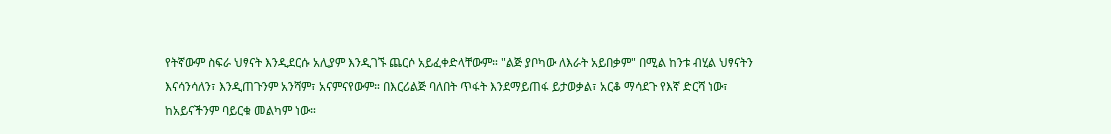የትኛውም ስፍራ ህፃናት እንዲደርሱ አሊያም እንዲገኙ ጨርሶ አይፈቀድላቸውም። "ልጅ ያቦካው ለእራት አይበቃም" በሚል ከንቱ ብሂል ህፃናትን እናሳንሳለን፣ እንዲጠጉንም አንሻም፣ አናምናየውም። በእርሪልጅ ባለበት ጥፋት እንደማይጠፋ ይታወቃል፣ አርቆ ማሳደጉ የእኛ ድርሻ ነው፣ ከአይናችንም ባይርቁ መልካም ነው።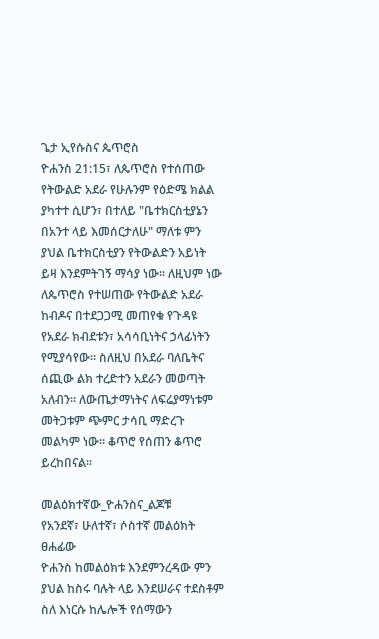ጌታ ኢየሱስና ጴጥሮስ
ዮሐንስ 21:15፣ ለጴጥሮስ የተሰጠው የትውልድ አደራ የሁሉንም የዕድሜ ክልል ያካተተ ሲሆን፣ በተለይ "ቤተክርስቲያኔን በአንተ ላይ እመሰርታለሁ" ማለቱ ምን ያህል ቤተክርስቲያን የትውልድን አይነት ይዛ እንደምትገኝ ማሳያ ነው። ለዚህም ነው ለጴጥሮስ የተሠጠው የትውልድ አደራ ከብዶና በተደጋጋሚ መጠየቁ የጉዳዩ የአደራ ክብደቱን፣ አሳሳቢነትና ኃላፊነትን የሚያሳየው። ስለዚህ በአደራ ባለቤትና ሰጪው ልክ ተረድተን አደራን መወጣት አለብን። ለውጤታማነትና ለፍሬያማነቱም መትጋቱም ጭምር ታሳቢ ማድረጉ መልካም ነው። ቆጥሮ የሰጠን ቆጥሮ ይረከበናል።

መልዕክተኛው_ዮሐንስና_ልጆቹ
የአንደኛ፣ ሁለተኛ፣ ሶስተኛ መልዕክት ፀሐፊው
ዮሐንስ ከመልዕክቱ እንደምንረዳው ምን ያህል ከስሩ ባሉት ላይ እንደሠራና ተደስቶም  ስለ እነርሱ ከሌሎች የሰማውን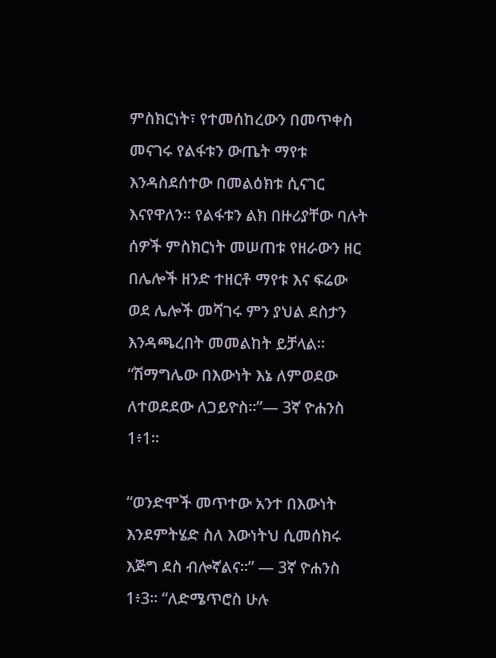ምስክርነት፣ የተመሰከረውን በመጥቀስ መናገሩ የልፋቱን ውጤት ማየቱ እንዳስደሰተው በመልዕክቱ ሲናገር እናየዋለን። የልፋቱን ልክ በዙሪያቸው ባሉት ሰዎች ምስክርነት መሠጠቱ የዘራውን ዘር በሌሎች ዘንድ ተዘርቶ ማየቱ እና ፍሬው ወደ ሌሎች መሻገሩ ምን ያህል ደስታን እንዳጫረበት መመልከት ይቻላል።  “ሽማግሌው በእውነት እኔ ለምወደው ለተወደደው ለጋይዮስ።”— 3ኛ ዮሐንስ 1፥1።

“ወንድሞች መጥተው አንተ በእውነት እንደምትሄድ ስለ እውነትህ ሲመሰክሩ እጅግ ደስ ብሎኛልና።” — 3ኛ ዮሐንስ 1፥3። “ለድሜጥሮስ ሁሉ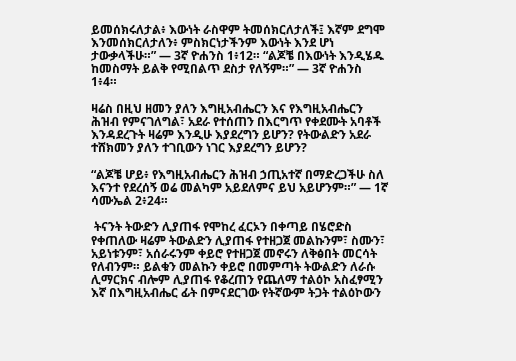ይመሰክሩለታል፥ እውነት ራስዋም ትመሰክርለታለች፤ እኛም ደግሞ እንመሰክርለታለን፥ ምስክርነታችንም እውነት እንደ ሆነ ታውቃላችሁ።” — 3ኛ ዮሐንስ 1፥12። “ልጆቼ በእውነት እንዲሄዱ ከመስማት ይልቅ የሚበልጥ ደስታ የለኝም።” — 3ኛ ዮሐንስ 1፥4።

ዛሬስ በዚህ ዘመን ያለን እግዚአብሔርን እና የእግዚአብሔርን ሕዝብ የምናገለግል፣ አደራ የተሰጠን በእርግጥ የቀደሙት አባቶች እንዳደረጉት ዛሬም እንዲሁ እያደረግን ይሆን? የትውልድን አደራ ተሸክመን ያለን ተገቢውን ነገር እያደረግን ይሆን?

“ልጆቼ ሆይ፥ የእግዚአብሔርን ሕዝብ ኃጢአተኛ በማድረጋችሁ ስለ እናንተ የደረሰኝ ወሬ መልካም አይደለምና ይህ አይሆንም።” — 1ኛ ሳሙኤል 2፥24።

 ትናንት ትውድን ሊያጠፋ የሞከረ ፈርኦን በቀጣይ በሄሮድስ የቀጠለው ዛሬም ትውልድን ሊያጠፋ የተዘጋጀ መልኩንም፣ ስሙን፣ አይነቱንም፣ አሰራሩንም ቀይሮ የተዘጋጀ መኖሩን ለቅፅበት መርሳት የለብንም። ይልቁን መልኩን ቀይሮ በመምጣት ትውልድን ለራሱ ሊማርክና ብሎም ሊያጠፋ የቆረጠን የጨለማ ተልዕኮ አስፈፃሚን እኛ በእግዚአብሔር ፊት በምናደርገው የትኛውም ትጋት ተልዕኮውን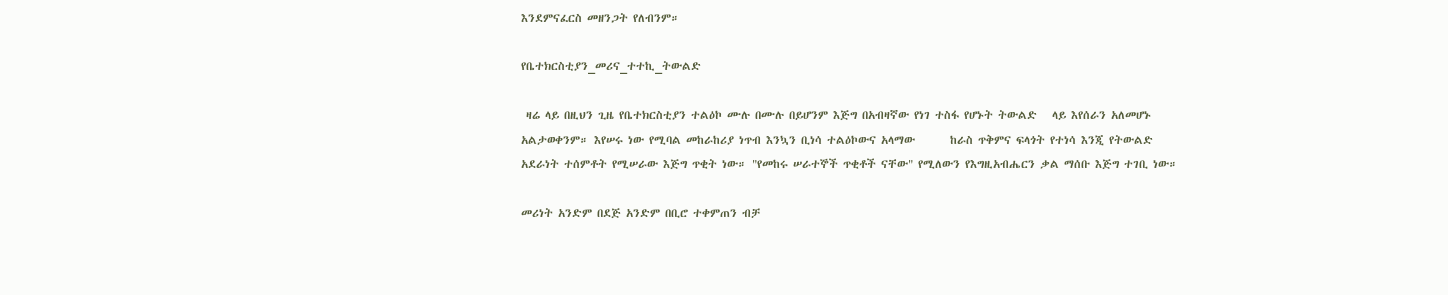እንደምናፈርስ መዘንጋት የለብንም።

የቤተክርስቲያን_መሪና_ተተኪ_ትውልድ

 ዛሬ ላይ በዚህን ጊዜ የቤተክርስቲያን ተልዕኮ ሙሉ በሙሉ በይሆንም እጅግ በአብዛኛው የነገ ተስፋ የሆኑት ትውልድ   ላይ እየሰራን አለመሆኑ አልታወቀንም። እየሠሩ ነው የሚባል መከራከሪያ ነጥብ እንኳን ቢነሳ ተልዕኮውና አላማው       ከራስ ጥቅምና ፍላጎት የተነሳ እንጂ የትውልድ አደራነት ተሰምቶት የሚሠራው እጅግ ጥቂት ነው። "የመከሩ ሠራተኞች ጥቂቶች ናቸው" የሚለውን የእግዚአብሔርን ቃል ማሰቡ እጅግ ተገቢ ነው።

መሪነት አንድም በደጅ አንድም በቢሮ ተቀምጠን ብቻ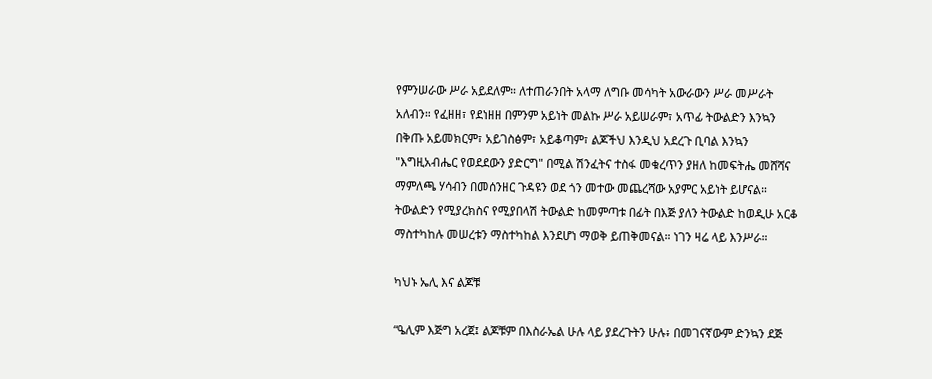የምንሠራው ሥራ አይደለም። ለተጠራንበት አላማ ለግቡ መሳካት አውራውን ሥራ መሥራት አለብን። የፈዘዘ፣ የደነዘዘ በምንም አይነት መልኩ ሥራ አይሠራም፣ አጥፊ ትውልድን እንኳን በቅጡ አይመክርም፣ አይገስፅም፣ አይቆጣም፣ ልጆችህ እንዲህ አደረጉ ቢባል እንኳን "እግዚአብሔር የወደደውን ያድርግ" በሚል ሽንፈትና ተስፋ መቁረጥን ያዘለ ከመፍትሔ መሸሻና ማምለጫ ሃሳብን በመሰንዘር ጉዳዩን ወደ ጎን መተው መጨረሻው አያምር አይነት ይሆናል። ትውልድን የሚያረክስና የሚያበላሽ ትውልድ ከመምጣቱ በፊት በእጅ ያለን ትውልድ ከወዲሁ አርቆ ማስተካከሉ መሠረቱን ማስተካከል እንደሆነ ማወቅ ይጠቅመናል። ነገን ዛሬ ላይ እንሥራ።

ካህኑ ኤሊ እና ልጆቹ

“ዔሊም እጅግ አረጀ፤ ልጆቹም በእስራኤል ሁሉ ላይ ያደረጉትን ሁሉ፥ በመገናኛውም ድንኳን ደጅ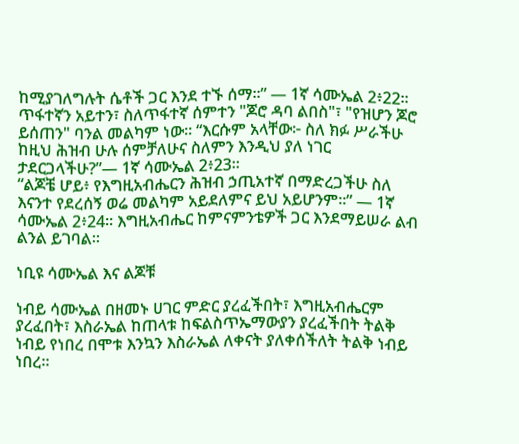ከሚያገለግሉት ሴቶች ጋር እንደ ተኙ ሰማ።” — 1ኛ ሳሙኤል 2፥22። ጥፋተኛን አይተን፣ ስለጥፋተኛ ሰምተን "ጆሮ ዳባ ልበስ"፣ "የዝሆን ጆሮ ይሰጠን" ባንል መልካም ነው። “እርሱም አላቸው፦ ስለ ክፉ ሥራችሁ ከዚህ ሕዝብ ሁሉ ሰምቻለሁና ስለምን እንዲህ ያለ ነገር ታደርጋላችሁ?”— 1ኛ ሳሙኤል 2፥23።
“ልጆቼ ሆይ፥ የእግዚአብሔርን ሕዝብ ኃጢአተኛ በማድረጋችሁ ስለ እናንተ የደረሰኝ ወሬ መልካም አይደለምና ይህ አይሆንም።” — 1ኛ ሳሙኤል 2፥24። እግዚአብሔር ከምናምንቴዎች ጋር እንደማይሠራ ልብ ልንል ይገባል።

ነቢዩ ሳሙኤል እና ልጆቹ

ነብይ ሳሙኤል በዘመኑ ሀገር ምድር ያረፈችበት፣ እግዚአብሔርም ያረፈበት፣ እስራኤል ከጠላቱ ከፍልስጥኤማውያን ያረፈችበት ትልቅ ነብይ የነበረ በሞቱ እንኳን እስራኤል ለቀናት ያለቀሰችለት ትልቅ ነብይ ነበረ።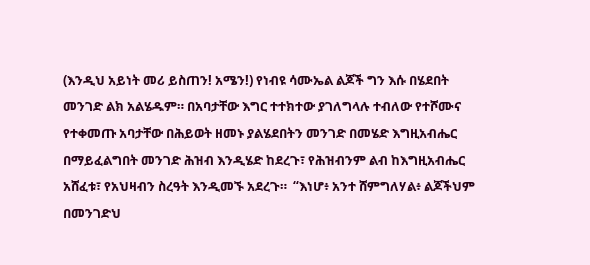(እንዲህ አይነት መሪ ይስጠን! አሜን!) የነብዩ ሳሙኤል ልጆች ግን እሱ በሄደበት መንገድ ልክ አልሄዱም። በአባታቸው እግር ተተክተው ያገለግላሉ ተብለው የተሾሙና የተቀመጡ አባታቸው በሕይወት ዘመኑ ያልሄደበትን መንገድ በመሄድ እግዚአብሔር በማይፈልግበት መንገድ ሕዝብ እንዲሄድ ከደረጉ፣ የሕዝብንም ልብ ከእግዚአብሔር አሸፈቱ፣ የአህዛብን ስረዓት እንዲመኙ አደረጉ።  “እነሆ፥ አንተ ሸምግለሃል፥ ልጆችህም በመንገድህ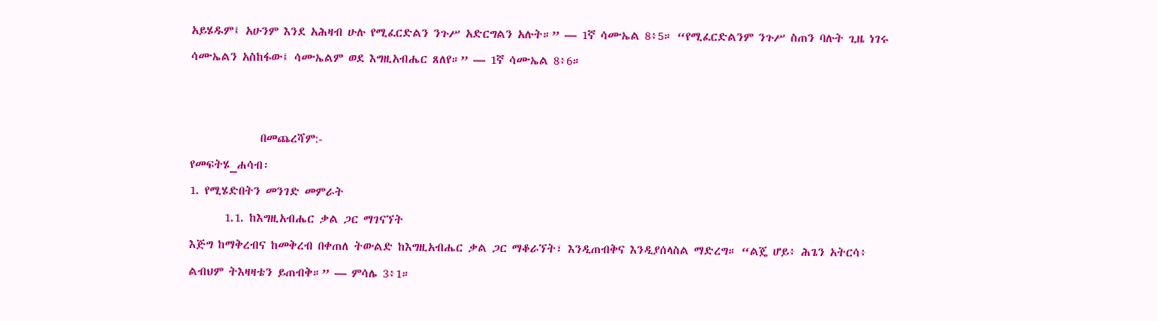አይሄዱም፤ አሁንም እንደ አሕዛብ ሁሉ የሚፈርድልን ንጉሥ አድርግልን አሉት።” — 1ኛ ሳሙኤል 8፥5። “የሚፈርድልንም ንጉሥ ስጠን ባሉት ጊዜ ነገሩ ሳሙኤልን አስከፋው፤ ሳሙኤልም ወደ እግዚአብሔር ጸለየ።” — 1ኛ ሳሙኤል 8፥6።


              በመጨረሻም:-
የመፍትሄ_ሐሳብ፡
1. የሚሄድበትን መንገድ መምራት
       1.1. ከእግዚአብሔር ቃል ጋር ማገናኘት
እጅግ ከማቅረብና ከመቅረብ በቀጠለ ትውልድ ከእግዚአብሔር ቃል ጋር ማቆራኘት፣ እንዲጠብቅና እንዲያሰላስል ማድረግ። “ልጄ ሆይ፥ ሕጌን አትርሳ፥ ልብህም ትእዛዛቴን ይጠብቅ።” — ምሳሌ 3፥1።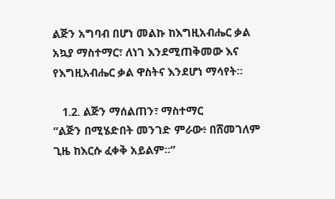ልጅን አግባብ በሆነ መልኩ ከእግዚአብሔር ቃል አኳያ ማስተማር፣ ለነገ እንደሚጠቅመው እና የእግዚአብሔር ቃል ዋስትና እንደሆነ ማሳየት።

   1.2. ልጅን ማሰልጠን፣ ማስተማር
“ልጅን በሚሄድበት መንገድ ምራው፥ በሸመገለም ጊዜ ከእርሱ ፈቀቅ አይልም።”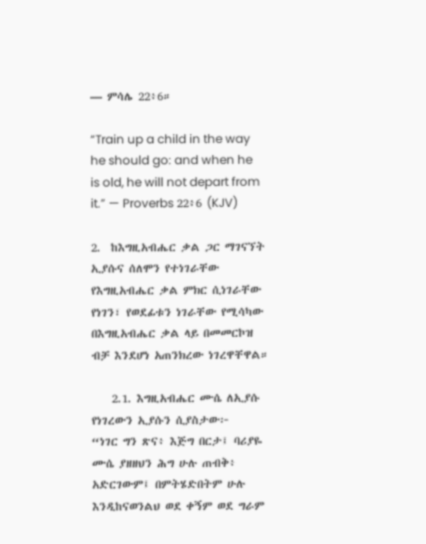— ምሳሌ 22፥6።

“Train up a child in the way he should go: and when he is old, he will not depart from it.” — Proverbs 22፥6 (KJV)

2.  ከእግዚአብሔር ቃል ጋር ማገናኘት
ኢያሱና ሰለሞን የተነገራቸው የእግዚአብሔር ቃል ምክር ሲነገራቸው የነገን፣ የወደፊቱን ነገራቸው የሚሳካው በእግዚአብሔር ቃል ላይ በመመርኮዝ ብቻ እንደሆነ አጠንክረው ነገረዋቸዋል።

    2.1. እግዚአብሔር ሙሴ ለኢያሱ የነገረውን ኢያሱን ሲያስታው፦
“ነገር ግን ጽና፥ እጅግ በርታ፤ ባሪያዬ ሙሴ ያዘዘህን ሕግ ሁሉ ጠብቅ፥ አድርገውም፤ በምትሄድበትም ሁሉ እንዲከናወንልህ ወደ ቀኝም ወደ ግራም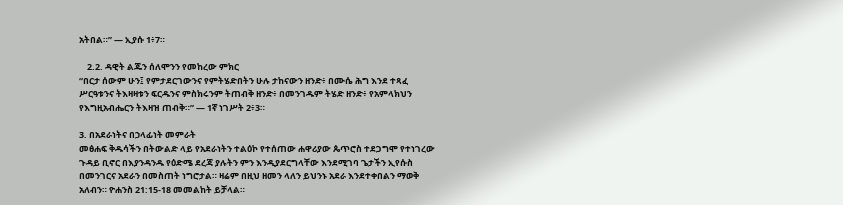አትበል።” — ኢያሱ 1፥7።

    2.2. ዳዊት ልጁን ሰለሞንን የመከረው ምክር
“በርታ ሰውም ሁን፤ የምታደርገውንና የምትሄድበትን ሁሉ ታከናውን ዘንድ፥ በሙሴ ሕግ እንደ ተጻፈ ሥርዓቱንና ትእዛዛቱን ፍርዱንና ምስክሩንም ትጠብቅ ዘንድ፥ በመንገዱም ትሄድ ዘንድ፥ የአምላክህን የእግዚአብሔርን ትእዛዝ ጠብቅ።” — 1ኛ ነገሥት 2፥3።

3. በአደራነትና በኃላፊነት መምራት
መፅሐፍ ቅዱሳችን በትውልድ ላይ የአደራነትን ተልዕኮ የተሰጠው ሐዋሪያው ጴጥሮስ ተደጋግሞ የተነገረው ጉዳይ ቢኖር በእያንዳንዱ የዕድሜ ደረጃ ያሉትን ምን እንዲያደርግላቸው እንደሚገባ ጌታችን ኢየሱስ በመንገርና አደራን በመስጠት ነግሮታል። ዛሬም በዚህ ዘመን ላለን ይህንኑ አደራ እንደተቀበልን ማወቅ አለብን። ዮሐንስ 21:15-18 መመልከት ይቻላል።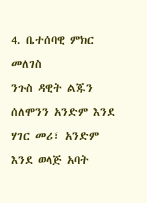4. ቤተሰባዊ ምክር መለገስ
ንጉስ ዳዊት ልጁን ሰለሞንን አንድም እንደ ሃገር መሪ፣ አንድም እንደ ወላጅ አባት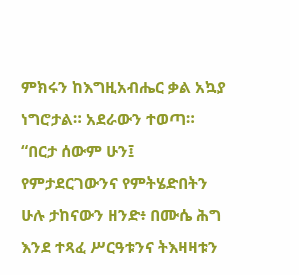ምክሩን ከእግዚአብሔር ቃል አኳያ ነግሮታል። አደራውን ተወጣ። “በርታ ሰውም ሁን፤ የምታደርገውንና የምትሄድበትን ሁሉ ታከናውን ዘንድ፥ በሙሴ ሕግ እንደ ተጻፈ ሥርዓቱንና ትእዛዛቱን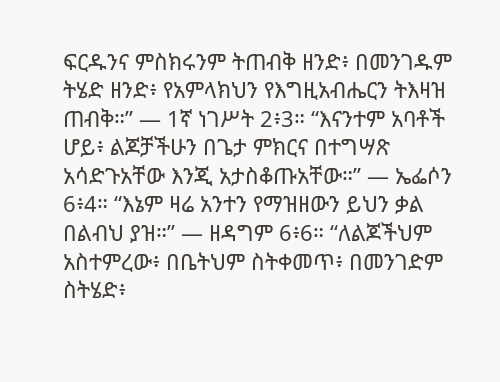ፍርዱንና ምስክሩንም ትጠብቅ ዘንድ፥ በመንገዱም ትሄድ ዘንድ፥ የአምላክህን የእግዚአብሔርን ትእዛዝ ጠብቅ።” — 1ኛ ነገሥት 2፥3። “እናንተም አባቶች ሆይ፥ ልጆቻችሁን በጌታ ምክርና በተግሣጽ አሳድጉአቸው እንጂ አታስቆጡአቸው።” — ኤፌሶን 6፥4። “እኔም ዛሬ አንተን የማዝዘውን ይህን ቃል በልብህ ያዝ።” — ዘዳግም 6፥6። “ለልጆችህም አስተምረው፥ በቤትህም ስትቀመጥ፥ በመንገድም ስትሄድ፥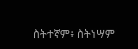ስትተኛም፥ ስትነሣም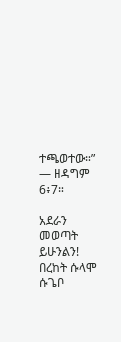ተጫወተው።” — ዘዳግም 6፥7።

አደራን መወጣት ይሁንልን!
በረከት ሱላሞ ሱጌቦ